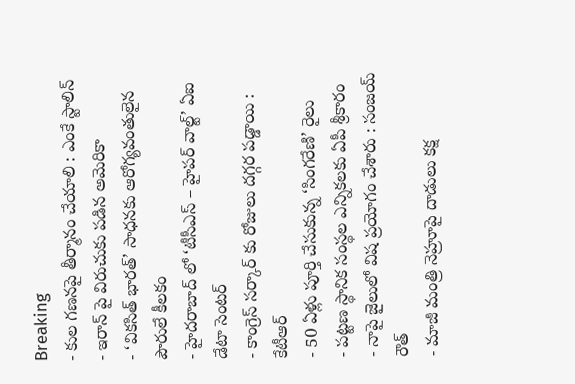Breaking
- కుల గణనపై తీర్మానం చేయాలి : ఎంకే స్టాలిన్
- ఇరాన్ పై విరుచుకు పడిన అమెరికా
- ‘వికసిత్ భారత్’ సాధనకు ఆరోగ్యవంతులైన పౌరులే కీలకం
- హైదరాబాద్ లో ‘టీసీఎస్ – హైపర్ వాల్ట్’ ఏఐ డేటా సెంటర్
- కాంగ్రెస్ సర్కార్ కు రోజులు దగ్గర పడ్డాయి : కేటీఆర్
- 50 ఏళ్లు పూర్తి చేసుకున్న ‘సింగరేణి’ రైలు
- పట్టణ స్థానిక సంస్థల ఎన్నికలకు ఏపీ శ్రీకారం
- నాపై జైలులో విష ప్రయోగం చేశారు : సంజయ్ రౌత్
- మాజీ మంత్రి నెహ్రూపై దాడులు కక్ష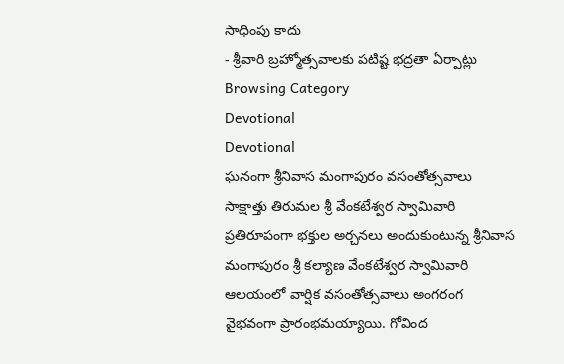సాధింపు కాదు
- శ్రీవారి బ్రహ్మోత్సవాలకు పటిష్ట భద్రతా ఏర్పాట్లు
Browsing Category
Devotional
Devotional
ఘనంగా శ్రీనివాస మంగాపురం వసంతోత్సవాలు
సాక్షాత్తు తిరుమల శ్రీ వేంకటేశ్వర స్వామివారి ప్రతిరూపంగా భక్తుల అర్చనలు అందుకుంటున్న శ్రీనివాస మంగాపురం శ్రీ కల్యాణ వేంకటేశ్వర స్వామివారి ఆలయంలో వార్షిక వసంతోత్సవాలు అంగరంగ వైభవంగా ప్రారంభమయ్యాయి. గోవింద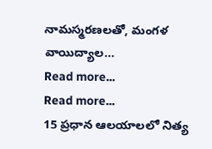నామస్మరణలతో, మంగళ వాయిద్యాల…
Read more...
Read more...
15 ప్రధాన ఆలయాలలో నిత్య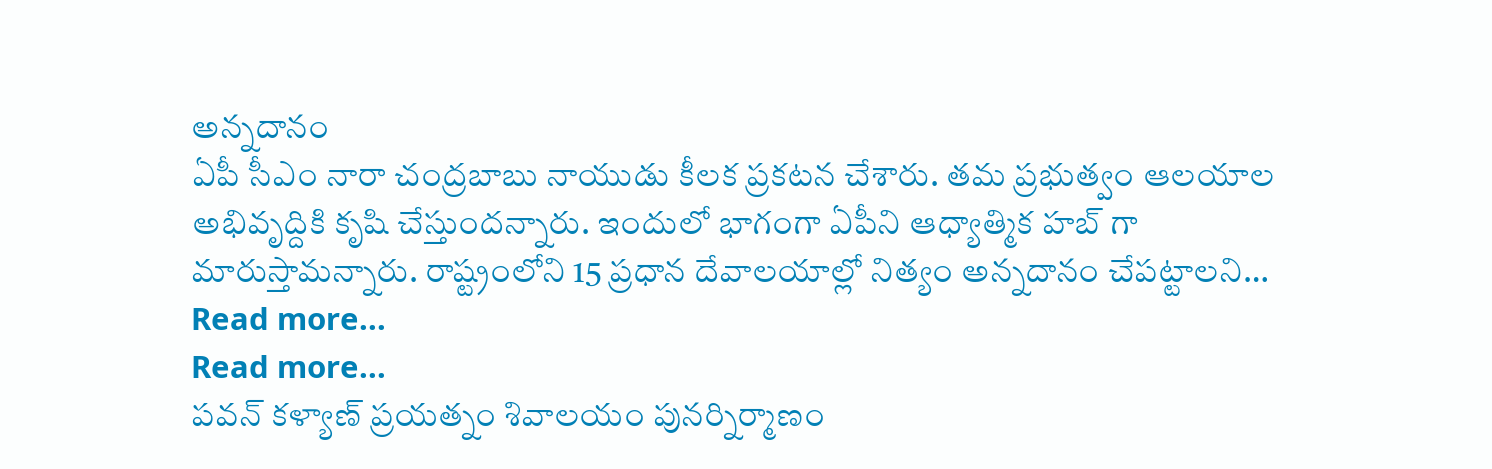అన్నదానం
ఏపీ సీఎం నారా చంద్రబాబు నాయుడు కీలక ప్రకటన చేశారు. తమ ప్రభుత్వం ఆలయాల అభివృద్దికి కృషి చేస్తుందన్నారు. ఇందులో భాగంగా ఏపీని ఆధ్యాత్మిక హబ్ గా మారుస్తామన్నారు. రాష్ట్రంలోని 15 ప్రధాన దేవాలయాల్లో నిత్యం అన్నదానం చేపట్టాలని…
Read more...
Read more...
పవన్ కళ్యాణ్ ప్రయత్నం శివాలయం పునర్నిర్మాణం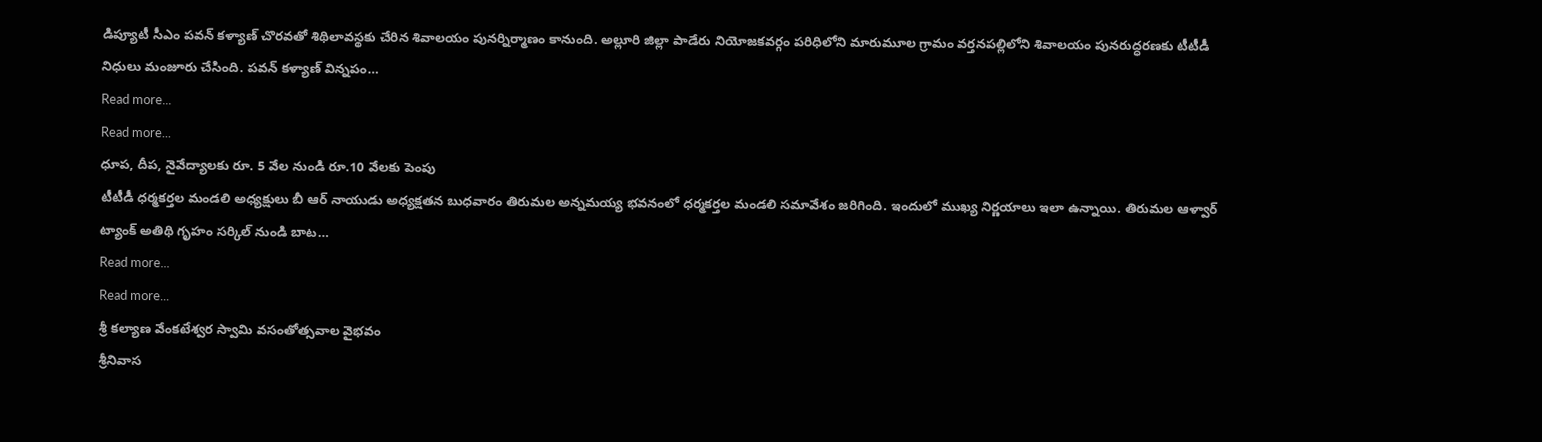డిప్యూటీ సీఎం పవన్ కళ్యాణ్ చొరవతో శిథిలావస్థకు చేరిన శివాలయం పునర్నిర్మాణం కానుంది. అల్లూరి జిల్లా పాడేరు నియోజకవర్గం పరిధిలోని మారుమూల గ్రామం వర్తనపల్లిలోని శివాలయం పునరుద్ధరణకు టీటీడీ నిధులు మంజూరు చేసింది. పవన్ కళ్యాణ్ విన్నపం…
Read more...
Read more...
ధూప, దీప, నైవేద్యాలకు రూ. 5 వేల నుండి రూ.10 వేలకు పెంపు
టీటీడీ ధర్మకర్తల మండలి అధ్యక్షులు బీ ఆర్ నాయుడు అధ్యక్షతన బుధవారం తిరుమల అన్నమయ్య భవనంలో ధర్మకర్తల మండలి సమావేశం జరిగింది. ఇందులో ముఖ్య నిర్ణయాలు ఇలా ఉన్నాయి. తిరుమల ఆళ్వార్ ట్యాంక్ అతిథి గృహం సర్కిల్ నుండి బాట…
Read more...
Read more...
శ్రీ కల్యాణ వేంకటేశ్వర స్వామి వసంతోత్సవాల వైభవం
శ్రీనివాస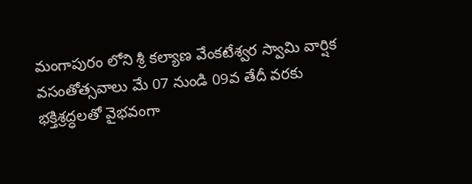మంగాపురం లోని శ్రీ కల్యాణ వేంకటేశ్వర స్వామి వార్షిక వసంతోత్సవాలు మే 07 నుండి 09వ తేదీ వరకు భక్తిశ్రద్ధలతో వైభవంగా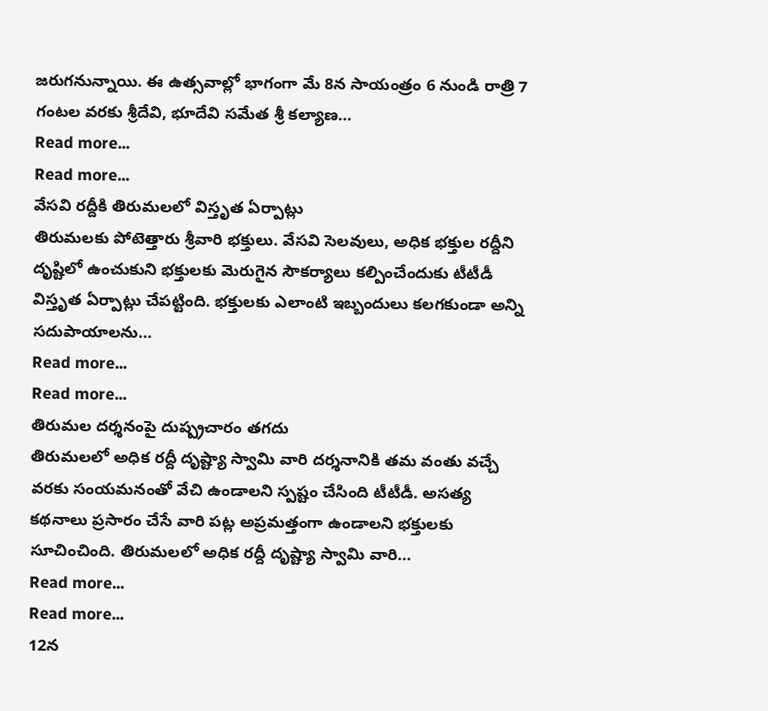జరుగనున్నాయి. ఈ ఉత్సవాల్లో భాగంగా మే 8న సాయంత్రం 6 నుండి రాత్రి 7 గంటల వరకు శ్రీదేవి, భూదేవి సమేత శ్రీ కల్యాణ…
Read more...
Read more...
వేసవి రద్దీకి తిరుమలలో విస్తృత ఏర్పాట్లు
తిరుమలకు పోటెత్తారు శ్రీవారి భక్తులు. వేసవి సెలవులు, అధిక భక్తుల రద్దీని దృష్టిలో ఉంచుకుని భక్తులకు మెరుగైన సౌకర్యాలు కల్పించేందుకు టీటీడీ విస్తృత ఏర్పాట్లు చేపట్టింది. భక్తులకు ఎలాంటి ఇబ్బందులు కలగకుండా అన్ని సదుపాయాలను…
Read more...
Read more...
తిరుమల దర్శనంపై దుష్ప్రచారం తగదు
తిరుమలలో అధిక రద్దీ దృష్ట్యా స్వామి వారి దర్శనానికి తమ వంతు వచ్చే వరకు సంయమనంతో వేచి ఉండాలని స్పష్టం చేసింది టీటీడీ. అసత్య కథనాలు ప్రసారం చేసే వారి పట్ల అప్రమత్తంగా ఉండాలని భక్తులకు సూచించింది. తిరుమలలో అధిక రద్దీ దృష్ట్యా స్వామి వారి…
Read more...
Read more...
12న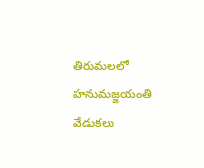తిరుమలలో హనుమజ్జయంతి వేడుకలు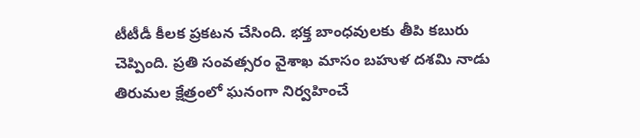టీటీడీ కీలక ప్రకటన చేసింది. భక్త బాంధవులకు తీపి కబురు చెప్పింది. ప్రతి సంవత్సరం వైశాఖ మాసం బహుళ దశమి నాడు తిరుమల క్షేత్రంలో ఘనంగా నిర్వహించే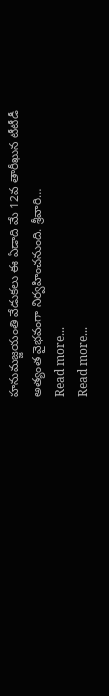హనుమజ్జయంతి వేడుకలు ఈ ఏడాది మే 12వ తారీఖున టీటీడీ అత్యంత వైభవంగా నిర్వహించనుంది. శ్రీవారి…
Read more...
Read more...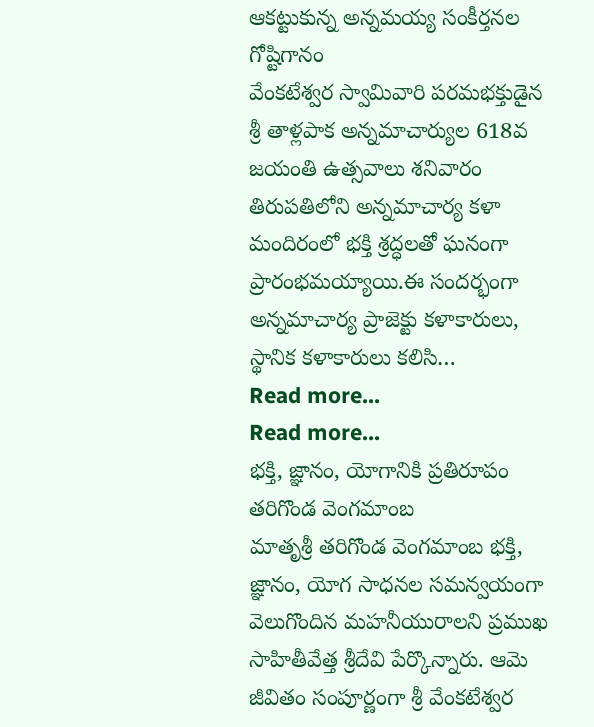ఆకట్టుకున్న అన్నమయ్య సంకీర్తనల గోష్టిగానం
వేంకటేశ్వర స్వామివారి పరమభక్తుడైన శ్రీ తాళ్లపాక అన్నమాచార్యుల 618వ జయంతి ఉత్సవాలు శనివారం తిరుపతిలోని అన్నమాచార్య కళా మందిరంలో భక్తి శ్రద్ధలతో ఘనంగా ప్రారంభమయ్యాయి.ఈ సందర్భంగా అన్నమాచార్య ప్రాజెక్టు కళాకారులు, స్థానిక కళాకారులు కలిసి…
Read more...
Read more...
భక్తి, జ్ఞానం, యోగానికి ప్రతిరూపం తరిగొండ వెంగమాంబ
మాతృశ్రీ తరిగొండ వెంగమాంబ భక్తి, జ్ఞానం, యోగ సాధనల సమన్వయంగా వెలుగొందిన మహనీయురాలని ప్రముఖ సాహితీవేత్త శ్రీదేవి పేర్కొన్నారు. ఆమె జీవితం సంపూర్ణంగా శ్రీ వేంకటేశ్వర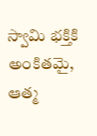స్వామి భక్తికి అంకితమై, ఆత్మ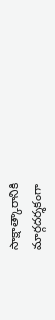సాక్షాత్కారానికి మార్గదర్శకంగా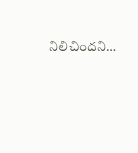నిలిచిందని…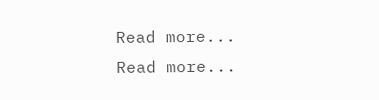Read more...
Read more...